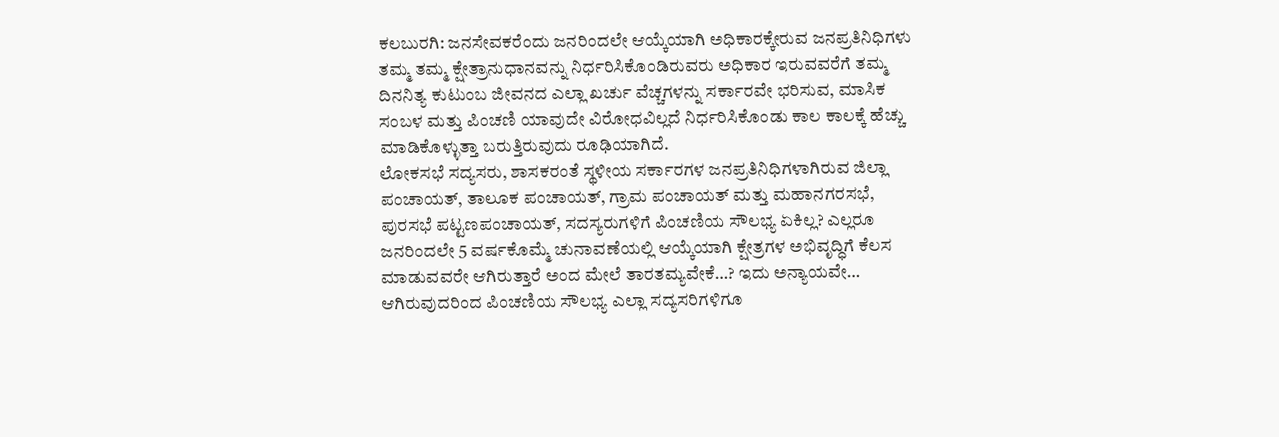ಕಲಬುರಗಿ: ಜನಸೇವಕರೆಂದು ಜನರಿಂದಲೇ ಆಯ್ಕೆಯಾಗಿ ಅಧಿಕಾರಕ್ಕೇರುವ ಜನಪ್ರತಿನಿಧಿಗಳು ತಮ್ಮ ತಮ್ಮ ಕ್ಷೇತ್ರಾನುಧಾನವನ್ನು ನಿರ್ಧರಿಸಿಕೊಂಡಿರುವರು ಅಧಿಕಾರ ಇರುವವರೆಗೆ ತಮ್ಮ ದಿನನಿತ್ಯ ಕುಟುಂಬ ಜೀವನದ ಎಲ್ಲಾ ಖರ್ಚು ವೆಚ್ಚಗಳನ್ನು ಸರ್ಕಾರವೇ ಭರಿಸುವ, ಮಾಸಿಕ ಸಂಬಳ ಮತ್ತು ಪಿಂಚಣಿ ಯಾವುದೇ ವಿರೋಧವಿಲ್ಲದೆ ನಿರ್ಧರಿಸಿಕೊಂಡು ಕಾಲ ಕಾಲಕ್ಕೆ ಹೆಚ್ಚು ಮಾಡಿಕೊಳ್ಳುತ್ತಾ ಬರುತ್ತಿರುವುದು ರೂಢಿಯಾಗಿದೆ.
ಲೋಕಸಭೆ ಸದ್ಯಸರು, ಶಾಸಕರಂತೆ ಸ್ಥಳೀಯ ಸರ್ಕಾರಗಳ ಜನಪ್ರತಿನಿಧಿಗಳಾಗಿರುವ ಜಿಲ್ಲಾ ಪಂಚಾಯತ್, ತಾಲೂಕ ಪಂಚಾಯತ್, ಗ್ರಾಮ ಪಂಚಾಯತ್ ಮತ್ತು ಮಹಾನಗರಸಭೆ, ಪುರಸಭೆ ಪಟ್ಟಣಪಂಚಾಯತ್, ಸದಸ್ಯರುಗಳಿಗೆ ಪಿಂಚಣಿಯ ಸೌಲಭ್ಯ ಏಕಿಲ್ಲ? ಎಲ್ಲರೂ ಜನರಿಂದಲೇ 5 ವರ್ಷಕೊಮ್ಮೆ ಚುನಾವಣೆಯಲ್ಲಿ ಆಯ್ಕೆಯಾಗಿ ಕ್ಷೇತ್ರಗಳ ಅಭಿವೃದ್ಧಿಗೆ ಕೆಲಸ ಮಾಡುವವರೇ ಆಗಿರುತ್ತಾರೆ ಅಂದ ಮೇಲೆ ತಾರತಮ್ಯವೇಕೆ…? ಇದು ಅನ್ಯಾಯವೇ… ಆಗಿರುವುದರಿಂದ ಪಿಂಚಣಿಯ ಸೌಲಭ್ಯ ಎಲ್ಲಾ ಸದ್ಯಸರಿಗಳಿಗೂ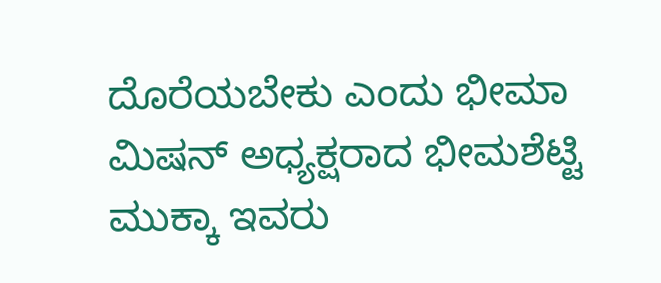ದೊರೆಯಬೇಕು ಎಂದು ಭೀಮಾ ಮಿಷನ್ ಅಧ್ಯಕ್ಷರಾದ ಭೀಮಶೆಟ್ಟಿ ಮುಕ್ಕಾ ಇವರು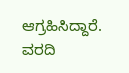ಆಗ್ರಹಿಸಿದ್ದಾರೆ.
ವರದಿ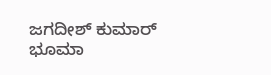ಜಗದೀಶ್ ಕುಮಾರ್ ಭೂಮಾ